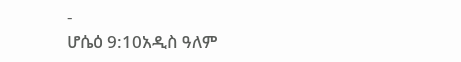-
ሆሴዕ 9:10አዲስ ዓለም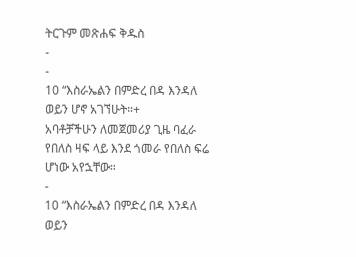ትርጉም መጽሐፍ ቅዱስ
-
-
10 “እስራኤልን በምድረ በዳ እንዳለ ወይን ሆኖ አገኘሁት።+
አባቶቻችሁን ለመጀመሪያ ጊዜ ባፈራ የበለስ ዛፍ ላይ እንደ ጎመራ የበለስ ፍሬ ሆነው አየኋቸው።
-
10 “እስራኤልን በምድረ በዳ እንዳለ ወይን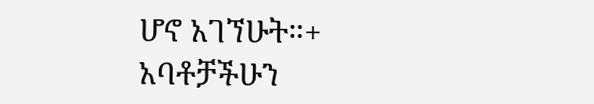ሆኖ አገኘሁት።+
አባቶቻችሁን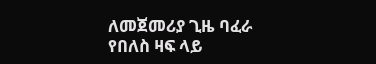ለመጀመሪያ ጊዜ ባፈራ የበለስ ዛፍ ላይ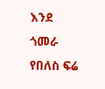እንደ ጎመራ የበለስ ፍሬ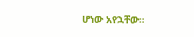ሆነው አየኋቸው።